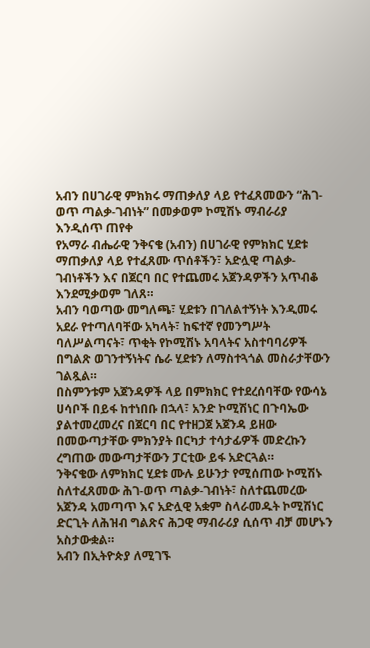አብን በሀገራዊ ምክክሩ ማጠቃለያ ላይ የተፈጸመውን “ሕገ-ወጥ ጣልቃ-ገብነት” በመቃወም ኮሚሽኑ ማብራሪያ እንዲሰጥ ጠየቀ
የአማራ ብሔራዊ ንቅናቄ (አብን) በሀገራዊ የምክክር ሂደቱ ማጠቃለያ ላይ የተፈጸሙ ጥሰቶችን፣ አድሏዊ ጣልቃ-ገብነቶችን እና በጀርባ በር የተጨመሩ አጀንዳዎችን አጥብቆ እንደሚቃወም ገለጸ።
አብን ባወጣው መግለጫ፣ ሂደቱን በገለልተኝነት እንዲመሩ አደራ የተጣለባቸው አካላት፣ ከፍተኛ የመንግሥት ባለሥልጣናት፣ ጥቂት የኮሚሽኑ አባላትና አስተባባሪዎች በግልጽ ወገንተኝነትና ሴራ ሂደቱን ለማስተጓጎል መስራታቸውን ገልጿል።
በስምንቱም አጀንዳዎች ላይ በምክክር የተደረሰባቸው የውሳኔ ሀሳቦች በይፋ ከተነበቡ በኋላ፣ አንድ ኮሚሽነር በጉባኤው ያልተመረመረና በጀርባ በር የተዘጋጀ አጀንዳ ይዘው በመውጣታቸው ምክንያት በርካታ ተሳታፊዎች መድረኩን ረግጠው መውጣታቸውን ፓርቲው ይፋ አድርጓል።
ንቅናቄው ለምክክር ሂደቱ ሙሉ ይሁንታ የሚሰጠው ኮሚሽኑ ስለተፈጸመው ሕገ-ወጥ ጣልቃ-ገብነት፣ ስለተጨመረው አጀንዳ አመጣጥ እና አድሏዊ አቋም ስላራመዱት ኮሚሽነር ድርጊት ለሕዝብ ግልጽና ሕጋዊ ማብራሪያ ሲሰጥ ብቻ መሆኑን አስታውቋል።
አብን በኢትዮጵያ ለሚገኙ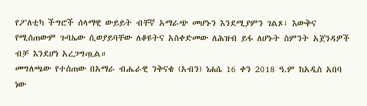የፖለቲካ ችግሮች ሰላማዊ ውይይት ብቸኛ አማራጭ መሆኑን እንደሚያምን ገልጾ፣ እውቅና የሚሰጠውም ጉባኤው ሲወያይባቸው ለቆዩትና አስቀድመው ለሕዝብ ይፋ ለሆኑት ስምንት አጀንዳዎች ብቻ እንደሆነ አረጋግጧል።
መግለጫው የተሰጠው በአማራ ብሔራዊ ንቅናቄ (አብን) ነሐሴ 16 ቀን 2018 ዓ.ም ከአዲስ አበባ ነው